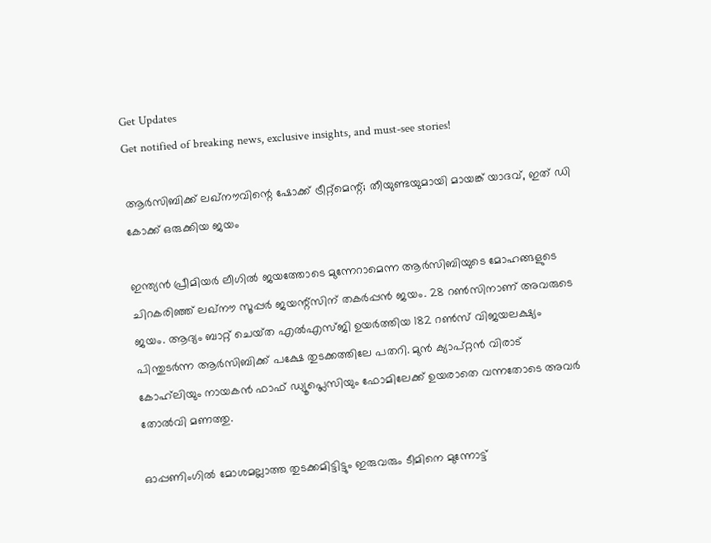Get Updates
Get notified of breaking news, exclusive insights, and must-see stories!

ആർസിബിക്ക് ലഖ്‌നൗവിന്റെ ഷോക്ക് ട്രീറ്റ്‌മെന്റ്; തീയുണ്ടയുമായി മായങ്ക് യാദവ്, ഇത് ഡി കോക്ക് ഒരുക്കിയ ജയം

ഇന്ത്യൻ പ്രീമിയർ ലീഗിൽ ജയത്തോടെ മുന്നേറാമെന്ന ആർസിബിയുടെ മോഹങ്ങളുടെ ചിറകരിഞ്ഞ് ലഖ്‌നൗ സൂപ്പർ ജയന്റ്സിന് തകർപ്പൻ ജയം. 28 റൺസിനാണ് അവരുടെ ജയം. ആദ്യം ബാറ്റ് ചെയ്‌ത എൽഎസ്‌ജി ഉയർത്തിയ 182 റൺസ് വിജയലക്ഷ്യം പിന്തുടർന്ന ആർസിബിക്ക് പക്ഷേ തുടക്കത്തിലേ പതറി. മുൻ ക്യാപ്റ്റൻ വിരാട് കോഹ്‌ലിയും നായകൻ ഫാഫ് ഡ്യൂപ്ലെസിയും ഫോമിലേക്ക് ഉയരാതെ വന്നതോടെ അവർ തോൽവി മണത്തു.

ഓപ്പണിംഗിൽ മോശമല്ലാത്ത തുടക്കമിട്ടിട്ടും ഇരുവരും ടീമിനെ മുന്നോട്ട്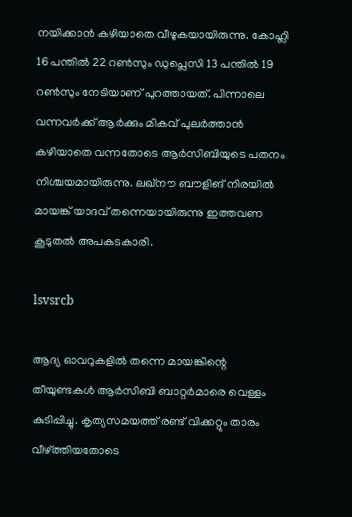നയിക്കാൻ കഴിയാതെ വീഴുകയായിരുന്നു. കോഹ്ലി 16 പന്തിൽ 22 റൺസും ഡുപ്ലെസി 13 പന്തിൽ 19 റൺസും നേടിയാണ് പുറത്തായത്. പിന്നാലെ വന്നവർക്ക് ആർക്കും മികവ് പുലർത്താൻ കഴിയാതെ വന്നതോടെ ആർസിബിയുടെ പതനം നിശ്ചയമായിരുന്നു. ലഖ്‌നൗ ബൗളിങ് നിരയിൽ മായങ്ക് യാദവ് തന്നെയായിരുന്നു ഇത്തവണ കൂടുതൽ അപകടകാരി.

lsvsrcb

ആദ്യ ഓവറുകളിൽ തന്നെ മായങ്കിന്റെ തീയുണ്ടകൾ ആർസിബി ബാറ്റർമാരെ വെള്ളം കുടിപ്പിച്ചു. കൃത്യസമയത്ത് രണ്ട് വിക്കറ്റും താരം വീഴ്ത്തിയതോടെ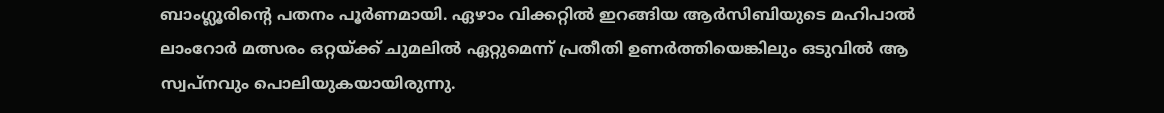ബാംഗ്ലൂരിന്റെ പതനം പൂർണമായി. ഏഴാം വിക്കറ്റിൽ ഇറങ്ങിയ ആർസിബിയുടെ മഹിപാൽ ലാംറോർ മത്സരം ഒറ്റയ്ക്ക് ചുമലിൽ ഏറ്റുമെന്ന് പ്രതീതി ഉണർത്തിയെങ്കിലും ഒടുവിൽ ആ സ്വപ്‌നവും പൊലിയുകയായിരുന്നു.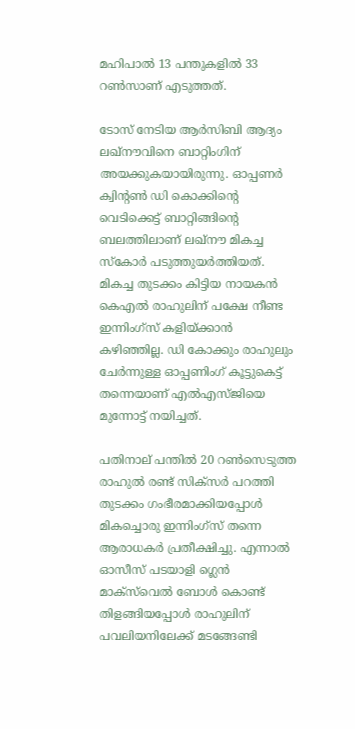മഹിപാൽ 13 പന്തുകളിൽ 33 റൺസാണ് എടുത്തത്.

ടോസ് നേടിയ ആർസിബി ആദ്യം ലഖ്‌നൗവിനെ ബാറ്റിംഗിന് അയക്കുകയായിരുന്നു. ഓപ്പണർ ക്വിന്റൺ ഡി കൊക്കിന്റെ വെടിക്കെട്ട് ബാറ്റിങ്ങിന്റെ ബലത്തിലാണ് ലഖ്‌നൗ മികച്ച സ്‌കോർ പടുത്തുയർത്തിയത്. മികച്ച തുടക്കം കിട്ടിയ നായകൻ കെഎൽ രാഹുലിന് പക്ഷേ നീണ്ട ഇന്നിംഗ്‌സ് കളിയ്ക്കാൻ കഴിഞ്ഞില്ല. ഡി കോക്കും രാഹുലും ചേർന്നുള്ള ഓപ്പണിംഗ് കൂട്ടുകെട്ട് തന്നെയാണ് എൽഎസ്‌ജിയെ മുന്നോട്ട് നയിച്ചത്.

പതിനാല് പന്തിൽ 20 റൺസെടുത്ത രാഹുൽ രണ്ട് സിക്‌സർ പറത്തി തുടക്കം ഗംഭീരമാക്കിയപ്പോൾ മികച്ചൊരു ഇന്നിംഗ്‌സ് തന്നെ ആരാധകർ പ്രതീക്ഷിച്ചു. എന്നാൽ ഓസീസ് പടയാളി ഗ്ലെൻ മാക്‌സ്‌വെൽ ബോൾ കൊണ്ട് തിളങ്ങിയപ്പോൾ രാഹുലിന് പവലിയനിലേക്ക് മടങ്ങേണ്ടി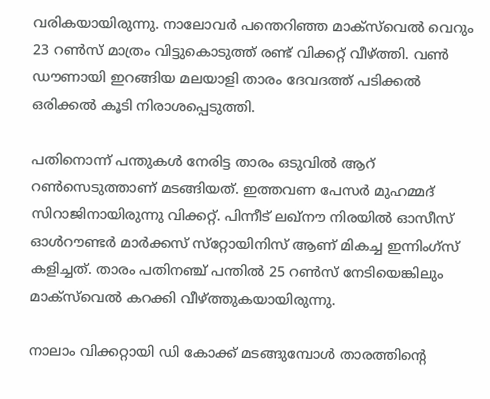വരികയായിരുന്നു. നാലോവർ പന്തെറിഞ്ഞ മാക്‌സ്‌വെൽ വെറും 23 റൺസ് മാത്രം വിട്ടുകൊടുത്ത് രണ്ട് വിക്കറ്റ് വീഴ്ത്തി. വൺ ഡൗണായി ഇറങ്ങിയ മലയാളി താരം ദേവദത്ത് പടിക്കൽ ഒരിക്കൽ കൂടി നിരാശപ്പെടുത്തി.

പതിനൊന്ന് പന്തുകൾ നേരിട്ട താരം ഒടുവിൽ ആറ് റൺസെടുത്താണ് മടങ്ങിയത്. ഇത്തവണ പേസർ മുഹമ്മദ് സിറാജിനായിരുന്നു വിക്കറ്റ്. പിന്നീട് ലഖ്‌നൗ നിരയിൽ ഓസീസ് ഓൾറൗണ്ടർ മാർക്കസ് സ്‌റ്റോയിനിസ് ആണ് മികച്ച ഇന്നിംഗ്‌സ് കളിച്ചത്. താരം പതിനഞ്ച് പന്തിൽ 25 റൺസ് നേടിയെങ്കിലും മാക്‌സ്‌വെൽ കറക്കി വീഴ്ത്തുകയായിരുന്നു.

നാലാം വിക്കറ്റായി ഡി കോക്ക് മടങ്ങുമ്പോൾ താരത്തിന്റെ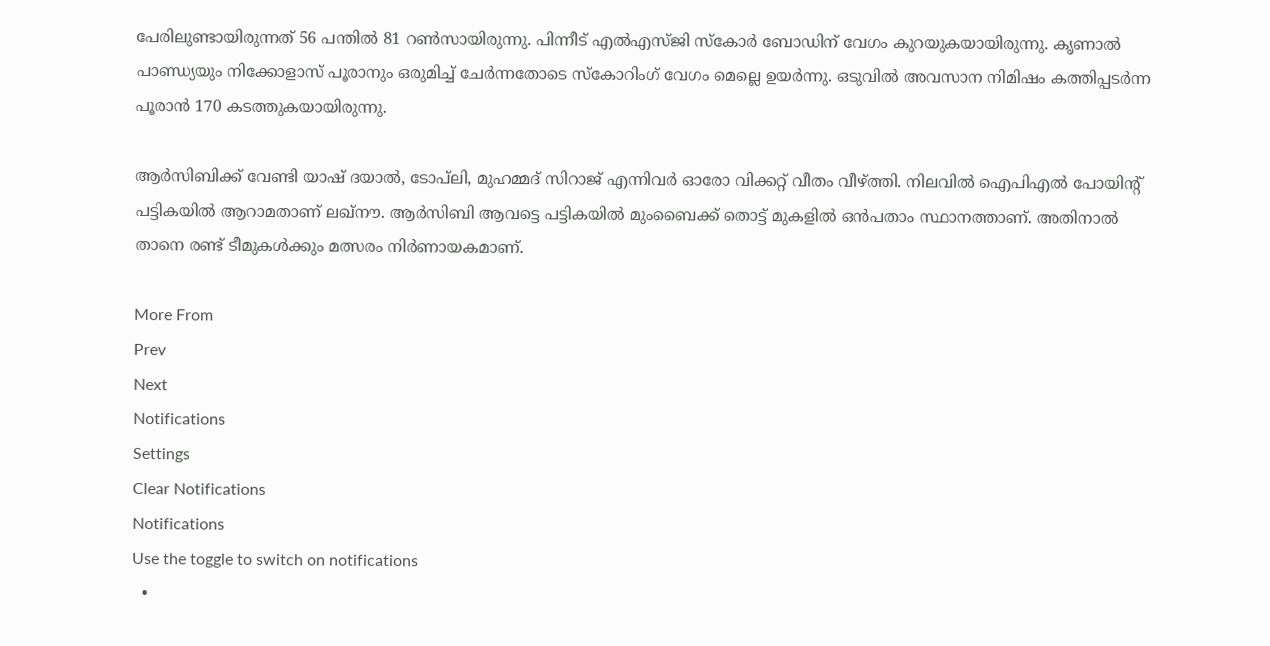പേരിലുണ്ടായിരുന്നത് 56 പന്തിൽ 81 റൺസായിരുന്നു. പിന്നീട് എൽഎസ്‌ജി സ്‌കോർ ബോഡിന് വേഗം കുറയുകയായിരുന്നു. കൃണാൽ പാണ്ഡ്യയും നിക്കോളാസ് പൂരാനും ഒരുമിച്ച് ചേർന്നതോടെ സ്കോറിംഗ് വേഗം മെല്ലെ ഉയർന്നു. ഒടുവിൽ അവസാന നിമിഷം കത്തിപ്പടർന്ന പൂരാൻ 170 കടത്തുകയായിരുന്നു.

ആർസിബിക്ക് വേണ്ടി യാഷ് ദയാൽ, ടോപ്‌ലി, മുഹമ്മദ് സിറാജ് എന്നിവർ ഓരോ വിക്കറ്റ് വീതം വീഴ്ത്തി. നിലവിൽ ഐപിഎൽ പോയിന്റ് പട്ടികയിൽ ആറാമതാണ് ലഖ്‌നൗ. ആർസിബി ആവട്ടെ പട്ടികയിൽ മുംബൈക്ക് തൊട്ട് മുകളിൽ ഒൻപതാം സ്ഥാനത്താണ്. അതിനാൽ താനെ രണ്ട് ടീമുകൾക്കും മത്സരം നിർണായകമാണ്.

More From
Prev
Next
Notifications
Settings
Clear Notifications
Notifications
Use the toggle to switch on notifications
  •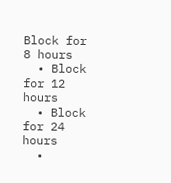Block for 8 hours
  • Block for 12 hours
  • Block for 24 hours
  •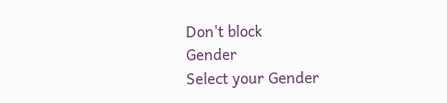Don't block
Gender
Select your Gender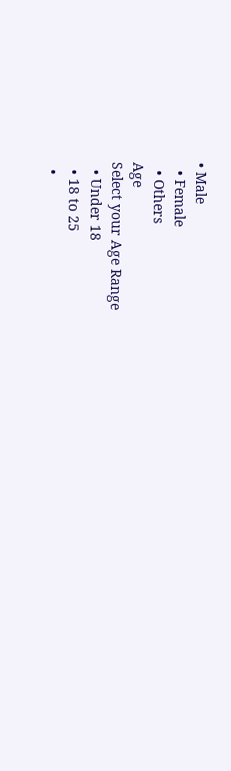• Male
  • Female
  • Others
Age
Select your Age Range
  • Under 18
  • 18 to 25
  •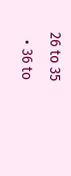26 to 35
  • 36 to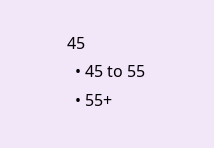45
  • 45 to 55
  • 55+